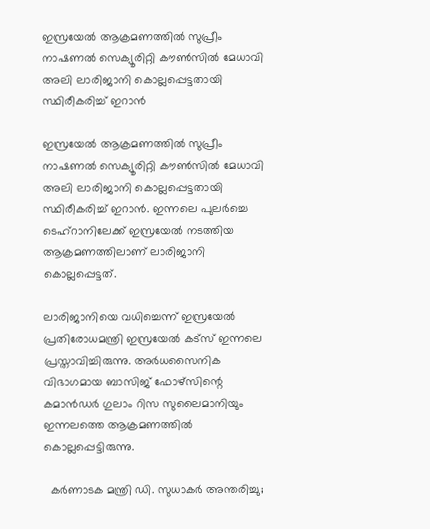ഇസ്രയേൽ ആക്രമണത്തിൽ സുപ്രീം നാഷണൽ സെക്യൂരിറ്റി കൗൺസിൽ മേധാവി അലി ലാരിജാനി കൊല്ലപ്പെട്ടതായി സ്ഥിരീകരിച്ച് ഇറാൻ

ഇസ്രയേൽ ആക്രമണത്തിൽ സുപ്രീം നാഷണൽ സെക്യൂരിറ്റി കൗൺസിൽ മേധാവി അലി ലാരിജാനി കൊല്ലപ്പെട്ടതായി സ്ഥിരീകരിച്ച് ഇറാൻ. ഇന്നലെ പുലർച്ചെ ടെഹ്‌റാനിലേക്ക് ഇസ്രയേൽ നടത്തിയ ആക്രമണത്തിലാണ് ലാരിജാനി കൊല്ലപ്പെട്ടത്.

ലാരിജാനിയെ വധിച്ചെന്ന് ഇസ്രയേൽ പ്രതിരോധമന്ത്രി ഇസ്രയേൽ കട്‌സ് ഇന്നലെ പ്രസ്താവിച്ചിരുന്നു. അർധസൈനിക വിഭാഗമായ ബാസിജ് ഫോഴ്‌സിന്റെ കമാൻഡർ ഗുലാം റിസ സുലൈമാനിയും ഇന്നലത്തെ ആക്രമണത്തിൽ കൊല്ലപ്പെട്ടിരുന്നു.

  കർണാടക മന്ത്രി ഡി. സുധാകർ അന്തരിച്ചു;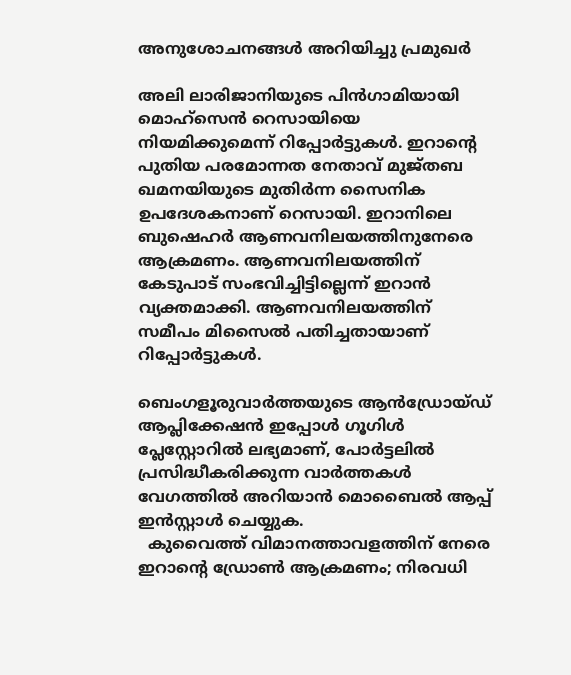അനുശോചനങ്ങൾ അറിയിച്ചു പ്രമുഖർ

അലി ലാരിജാനിയുടെ പിൻഗാമിയായി മൊഹ്‌സെൻ റെസായിയെ നിയമിക്കുമെന്ന് റിപ്പോർട്ടുകൾ. ഇറാന്റെ പുതിയ പരമോന്നത നേതാവ് മുജ്തബ ഖമനയിയുടെ മുതിർന്ന സൈനിക ഉപദേശകനാണ് റെസായി. ഇറാനിലെ ബുഷെഹർ ആണവനിലയത്തിനുനേരെ ആക്രമണം. ആണവനിലയത്തിന് കേടുപാട് സംഭവിച്ചിട്ടില്ലെന്ന് ഇറാൻ വ്യക്തമാക്കി. ആണവനിലയത്തിന് സമീപം മിസൈൽ പതിച്ചതായാണ് റിപ്പോർട്ടുകൾ.

ബെംഗളൂരുവാർത്തയുടെ ആൻഡ്രോയ്ഡ് ആപ്ലിക്കേഷൻ ഇപ്പോൾ ഗൂഗിൾ പ്ലേസ്റ്റോറിൽ ലഭ്യമാണ്, പോർട്ടലിൽ പ്രസിദ്ധീകരിക്കുന്ന വാർത്തകൾ വേഗത്തിൽ അറിയാൻ മൊബൈൽ ആപ്പ് ഇൻസ്റ്റാൾ ചെയ്യുക.
  കുവൈത്ത് വിമാനത്താവളത്തിന് നേരെ ഇറാന്റെ ഡ്രോൺ ആക്രമണം; നിരവധി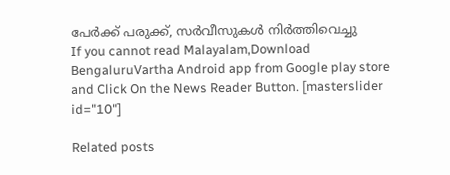പേർക്ക് പരുക്ക്, സർവീസുകൾ നിർത്തിവെച്ചു
If you cannot read Malayalam,Download BengaluruVartha Android app from Google play store and Click On the News Reader Button. [masterslider id="10"]

Related posts